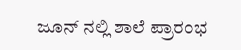ಜೂನ್ ನಲ್ಲಿ ಶಾಲೆ ಪ್ರಾರಂಭ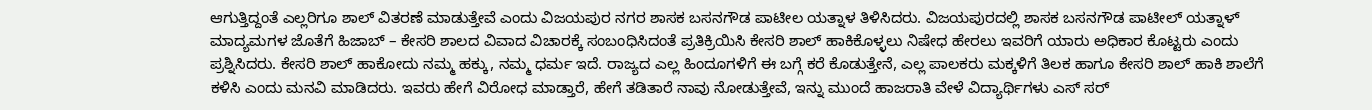ಆಗುತ್ತಿದ್ದಂತೆ ಎಲ್ಲರಿಗೂ ಶಾಲ್ ವಿತರಣೆ ಮಾಡುತ್ತೇವೆ ಎಂದು ವಿಜಯಪುರ ನಗರ ಶಾಸಕ ಬಸನಗೌಡ ಪಾಟೀಲ ಯತ್ನಾಳ ತಿಳಿಸಿದರು. ವಿಜಯಪುರದಲ್ಲಿ ಶಾಸಕ ಬಸನಗೌಡ ಪಾಟೀಲ್ ಯತ್ನಾಳ್ ಮಾದ್ಯಮಗಳ ಜೊತೆಗೆ ಹಿಜಾಬ್ – ಕೇಸರಿ ಶಾಲದ ವಿವಾದ ವಿಚಾರಕ್ಕೆ ಸಂಬಂಧಿಸಿದಂತೆ ಪ್ರತಿಕ್ರಿಯಿಸಿ ಕೇಸರಿ ಶಾಲ್ ಹಾಕಿಕೊಳ್ಳಲು ನಿಷೇಧ ಹೇರಲು ಇವರಿಗೆ ಯಾರು ಅಧಿಕಾರ ಕೊಟ್ಟರು ಎಂದು ಪ್ರಶ್ನಿಸಿದರು. ಕೇಸರಿ ಶಾಲ್ ಹಾಕೋದು ನಮ್ಮ ಹಕ್ಕು, ನಮ್ಮ ಧರ್ಮ ಇದೆ. ರಾಜ್ಯದ ಎಲ್ಲ ಹಿಂದೂಗಳಿಗೆ ಈ ಬಗ್ಗೆ ಕರೆ ಕೊಡುತ್ತೇನೆ, ಎಲ್ಲ ಪಾಲಕರು ಮಕ್ಕಳಿಗೆ ತಿಲಕ ಹಾಗೂ ಕೇಸರಿ ಶಾಲ್ ಹಾಕಿ ಶಾಲೆಗೆ ಕಳಿಸಿ ಎಂದು ಮನವಿ ಮಾಡಿದರು. ಇವರು ಹೇಗೆ ವಿರೋಧ ಮಾಡ್ತಾರೆ, ಹೇಗೆ ತಡಿತಾರೆ ನಾವು ನೋಡುತ್ತೇವೆ, ಇನ್ನು ಮುಂದೆ ಹಾಜರಾತಿ ವೇಳೆ ವಿದ್ಯಾರ್ಥಿಗಳು ಎಸ್ ಸರ್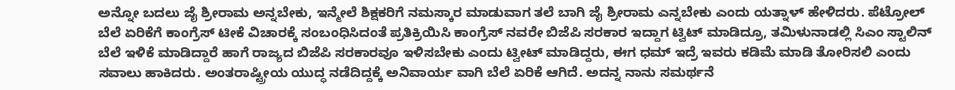ಅನ್ನೋ ಬದಲು ಜೈ ಶ್ರೀರಾಮ ಅನ್ನಬೇಕು, ಇನ್ಮೇಲೆ ಶಿಕ್ಷಕರಿಗೆ ನಮಸ್ಕಾರ ಮಾಡುವಾಗ ತಲೆ ಬಾಗಿ ಜೈ ಶ್ರೀರಾಮ ಎನ್ನಬೇಕು ಎಂದು ಯತ್ನಾಳ್ ಹೇಳಿದರು. ಪೆಟ್ರೋಲ್ ಬೆಲೆ ಏರಿಕೆಗೆ ಕಾಂಗ್ರೆಸ್ ಟೀಕೆ ವಿಚಾರಕ್ಕೆ ಸಂಬಂಧಿಸಿದಂತೆ ಪ್ರತಿಕ್ರಿಯಿಸಿ ಕಾಂಗ್ರೆಸ್ ನವರೇ ಬಿಜೆಪಿ ಸರಕಾರ ಇದ್ದಾಗ ಟ್ವಿಟ್ ಮಾಡಿದ್ರೂ, ತಮಿಳುನಾಡಲ್ಲಿ ಸಿಎಂ ಸ್ಟಾಲಿನ್ ಬೆಲೆ ಇಳಿಕೆ ಮಾಡಿದ್ದಾರೆ ಹಾಗೆ ರಾಜ್ಯದ ಬಿಜೆಪಿ ಸರಕಾರವೂ ಇಳಿಸಬೇಕು ಎಂದು ಟ್ವೀಟ್ ಮಾಡಿದ್ದರು, ಈಗ ಧಮ್ ಇದ್ರೆ ಇವರು ಕಡಿಮೆ ಮಾಡಿ ತೋರಿಸಲಿ ಎಂದು ಸವಾಲು ಹಾಕಿದರು. ಅಂತರಾಷ್ಟ್ರೀಯ ಯುದ್ಧ ನಡೆದಿದ್ದಕ್ಕೆ ಅನಿವಾರ್ಯ ವಾಗಿ ಬೆಲೆ ಏರಿಕೆ ಆಗಿದೆ. ಅದನ್ನ ನಾನು ಸಮರ್ಥನೆ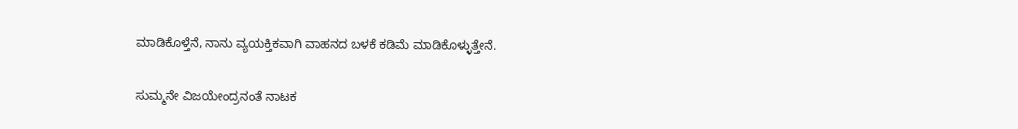ಮಾಡಿಕೊಳ್ತೆನೆ, ನಾನು ವ್ಯಯಕ್ತಿಕವಾಗಿ ವಾಹನದ ಬಳಕೆ ಕಡಿಮೆ ಮಾಡಿಕೊಳ್ಳುತ್ತೇನೆ.

ಸುಮ್ಮನೇ ವಿಜಯೇಂದ್ರನಂತೆ ನಾಟಕ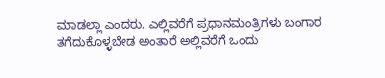ಮಾಡಲ್ಲಾ ಎಂದರು. ಎಲ್ಲಿವರೆಗೆ ಪ್ರಧಾನಮಂತ್ರಿಗಳು ಬಂಗಾರ ತಗೆದುಕೊಳ್ಳಬೇಡ ಅಂತಾರೆ ಅಲ್ಲಿವರೆಗೆ ಒಂದು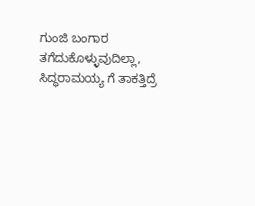ಗುಂಜಿ ಬಂಗಾರ ತಗೆದುಕೊಳ್ಳುವುದಿಲ್ಲಾ, ಸಿದ್ಧರಾಮಯ್ಯ ಗೆ ತಾಕತ್ತಿದ್ರೆ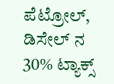ಪೆಟ್ರೋಲ್, ಡಿಸೇಲ್ ನ 30% ಟ್ಯಾಕ್ಸ್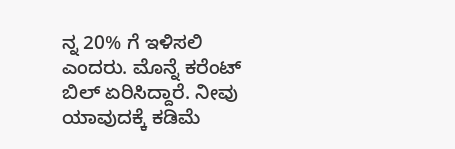ನ್ನ 20% ಗೆ ಇಳಿಸಲಿ ಎಂದರು. ಮೊನ್ನೆ ಕರೆಂಟ್ ಬಿಲ್ ಏರಿಸಿದ್ದಾರೆ. ನೀವು ಯಾವುದಕ್ಕೆ ಕಡಿಮೆ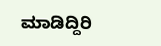ಮಾಡಿದ್ದಿರಿ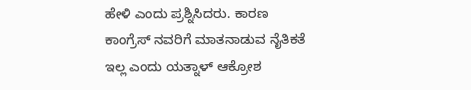ಹೇಳಿ ಎಂದು ಪ್ರಶ್ನಿಸಿದರು. ಕಾರಣ ಕಾಂಗ್ರೆಸ್ ನವರಿಗೆ ಮಾತನಾಡುವ ನೈತಿಕತೆ ಇಲ್ಲ ಎಂದು ಯತ್ನಾಳ್ ಆಕ್ರೋಶ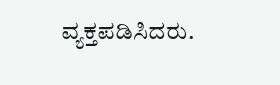ವ್ಯಕ್ತಪಡಿಸಿದರು.